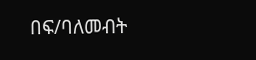በፍ/ባለመብት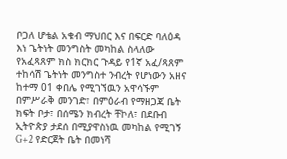ቦጋለ ሆቴል አቁብ ማህበር እና በፍርድ ባለዕዳ እነ ጌትነት መንግስት መካከል ስላለው የአፈጻጸም ክስ ክርክር ጉዳይ የ1ኛ አፈ/ጻጸም ተከሳሽ ጌትነት መንግስተ ንብረት የሆነውን አዘና ከተማ 01 ቀበሌ የሚገኘዉን አዋሳኙም በምሥራቅ መንገድ፣ በምዕራብ የማዘጋጃ ቤት ክፍት ቦታ፣ በሰሜን ክብረት ቸኮለ፣ በደቡብ ኢትዮጵያ ታደሰ በሚያዋስነዉ መካከል የሚገኝ G+2 የድርጀት ቤት በመነሻ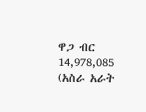ዋጋ ብር 14,978,085 (አስራ አራት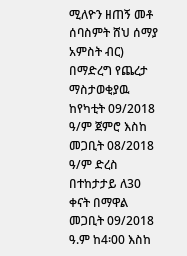ሚለዮን ዘጠኝ መቶ ሰባስምት ሸህ ሰማያ አምስት ብር) በማድረግ የጨረታ ማስታወቂያዉ ከየካቲት 09/2018 ዓ/ም ጀምሮ እስከ መጋቢት 08/2018 ዓ/ም ድረስ በተከታታይ ለ30 ቀናት በማዋል መጋቢት 09/2018 ዓ.ም ከ4፡00 እስከ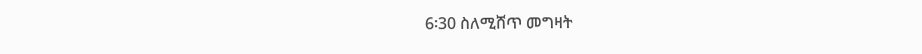6፡30 ስለሚሸጥ መግዛት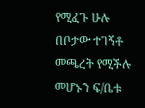የሚፈጉ ሁሉ በቦታው ተገኝቶ መጫረት የሚችሉ መሆኑን ፍ/ቤቱ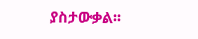ያስታውቃል፡፡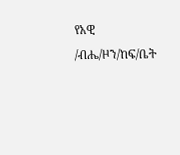የአዊ /ብሔ/ዞን/ከፍ/ቤት